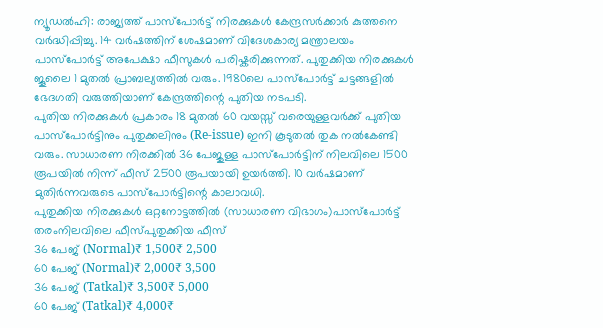ന്യൂഡൽഹി: രാജ്യത്ത് പാസ്പോർട്ട് നിരക്കുകൾ കേന്ദ്രസർക്കാർ കുത്തനെ വർദ്ധിപ്പിച്ചു. 14 വർഷത്തിന് ശേഷമാണ് വിദേശകാര്യ മന്ത്രാലയം പാസ്പോർട്ട് അപേക്ഷാ ഫീസുകൾ പരിഷ്കരിക്കുന്നത്. പുതുക്കിയ നിരക്കുകൾ ജൂലൈ 1 മുതൽ പ്രാബല്യത്തിൽ വരും. 1980ലെ പാസ്പോർട്ട് ചട്ടങ്ങളിൽ ഭേദഗതി വരുത്തിയാണ് കേന്ദ്രത്തിന്റെ പുതിയ നടപടി.
പുതിയ നിരക്കുകൾ പ്രകാരം 18 മുതൽ 60 വയസ്സ് വരെയുള്ളവർക്ക് പുതിയ പാസ്പോർട്ടിനും പുതുക്കലിനും (Re-issue) ഇനി കൂടുതൽ തുക നൽകേണ്ടി വരും. സാധാരണ നിരക്കിൽ 36 പേജുള്ള പാസ്പോർട്ടിന് നിലവിലെ 1500 രൂപയിൽ നിന്ന് ഫീസ് 2500 രൂപയായി ഉയർത്തി. 10 വർഷമാണ് മുതിർന്നവരുടെ പാസ്പോർട്ടിന്റെ കാലാവധി.
പുതുക്കിയ നിരക്കുകൾ ഒറ്റനോട്ടത്തിൽ (സാധാരണ വിഭാഗം)പാസ്പോർട്ട് തരംനിലവിലെ ഫീസ്പുതുക്കിയ ഫീസ്
36 പേജ് (Normal)₹ 1,500₹ 2,500
60 പേജ് (Normal)₹ 2,000₹ 3,500
36 പേജ് (Tatkal)₹ 3,500₹ 5,000
60 പേജ് (Tatkal)₹ 4,000₹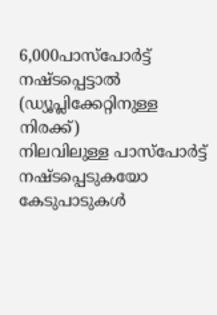6,000പാസ്പോർട്ട് നഷ്ടപ്പെട്ടാൽ (ഡ്യൂപ്ലിക്കേറ്റിനുള്ള നിരക്ക്)
നിലവിലുള്ള പാസ്പോർട്ട് നഷ്ടപ്പെടുകയോ കേടുപാടുകൾ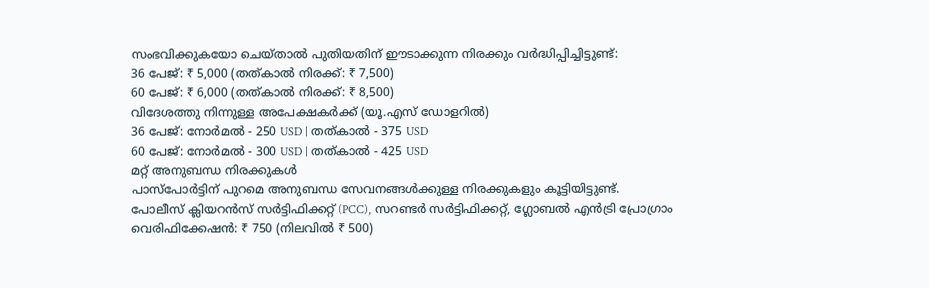സംഭവിക്കുകയോ ചെയ്താൽ പുതിയതിന് ഈടാക്കുന്ന നിരക്കും വർദ്ധിപ്പിച്ചിട്ടുണ്ട്:
36 പേജ്: ₹ 5,000 (തത്കാൽ നിരക്ക്: ₹ 7,500)
60 പേജ്: ₹ 6,000 (തത്കാൽ നിരക്ക്: ₹ 8,500)
വിദേശത്തു നിന്നുള്ള അപേക്ഷകർക്ക് (യൂ.എസ് ഡോളറിൽ)
36 പേജ്: നോർമൽ - 250 USD | തത്കാൽ - 375 USD
60 പേജ്: നോർമൽ - 300 USD | തത്കാൽ - 425 USD
മറ്റ് അനുബന്ധ നിരക്കുകൾ
പാസ്പോർട്ടിന് പുറമെ അനുബന്ധ സേവനങ്ങൾക്കുള്ള നിരക്കുകളും കൂട്ടിയിട്ടുണ്ട്.
പോലീസ് ക്ലിയറൻസ് സർട്ടിഫിക്കറ്റ് (PCC), സറണ്ടർ സർട്ടിഫിക്കറ്റ്, ഗ്ലോബൽ എൻട്രി പ്രോഗ്രാം വെരിഫിക്കേഷൻ: ₹ 750 (നിലവിൽ ₹ 500)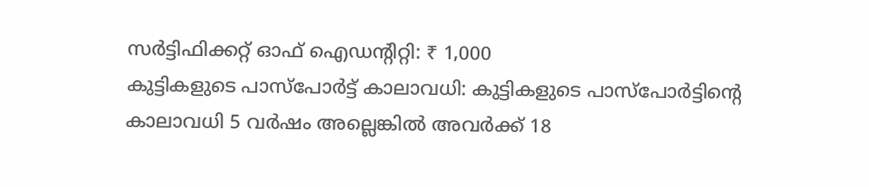സർട്ടിഫിക്കറ്റ് ഓഫ് ഐഡന്റിറ്റി: ₹ 1,000
കുട്ടികളുടെ പാസ്പോർട്ട് കാലാവധി: കുട്ടികളുടെ പാസ്പോർട്ടിന്റെ കാലാവധി 5 വർഷം അല്ലെങ്കിൽ അവർക്ക് 18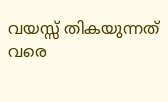വയസ്സ് തികയുന്നത് വരെ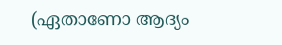(ഏതാണോ ആദ്യം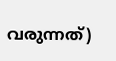വരുന്നത്)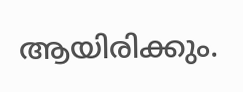ആയിരിക്കും.